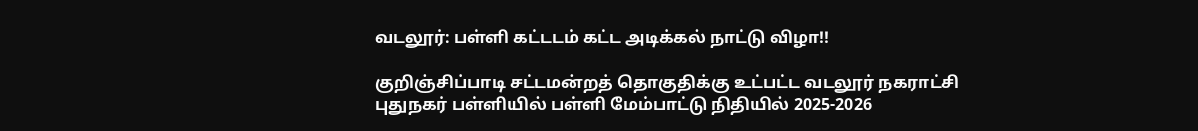வடலூர்: பள்ளி கட்டடம் கட்ட அடிக்கல் நாட்டு விழா!!

குறிஞ்சிப்பாடி சட்டமன்றத் தொகுதிக்கு உட்பட்ட வடலூர் நகராட்சி புதுநகர் பள்ளியில் பள்ளி மேம்பாட்டு நிதியில் 2025-2026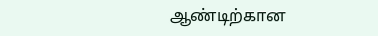ஆண்டிற்கான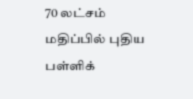70 லட்சம் மதிப்பில் புதிய பள்ளிக்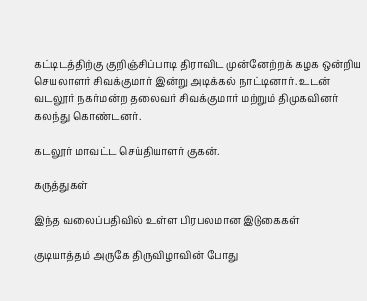கட்டிடத்திற்கு குறிஞ்சிப்பாடி திராவிட முன்னேற்றக் கழக ஒன்றிய செயலாளர் சிவக்குமார் இன்று அடிக்கல் நாட்டினார். உடன் வடலூர் நகர்மன்ற தலைவர் சிவக்குமார் மற்றும் திமுகவினர் கலந்து கொண்டனர்.

கடலூர் மாவட்ட செய்தியாளர் குகன்.

கருத்துகள்

இந்த வலைப்பதிவில் உள்ள பிரபலமான இடுகைகள்

குடியாத்தம் அருகே திருவிழாவின் போது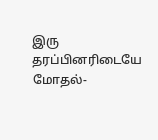இரு தரப்பினரிடையே மோதல்-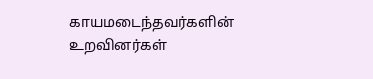காயமடைந்தவர்களின் உறவினர்கள்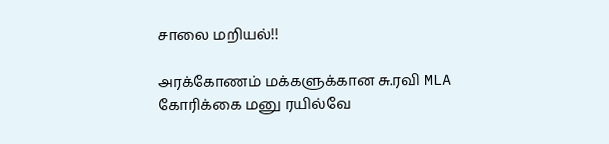சாலை மறியல்!!

அரக்கோணம் மக்களுக்கான சு.ரவி MLA கோரிக்கை மனு ரயில்வே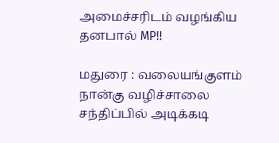அமைச்சரிடம் வழங்கிய தனபால் MP!!

மதுரை : வலையங்குளம் நான்கு வழிச்சாலை சந்திப்பில் அடிக்கடி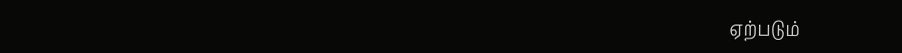ஏற்படும்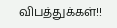விபத்துக்கள்!!